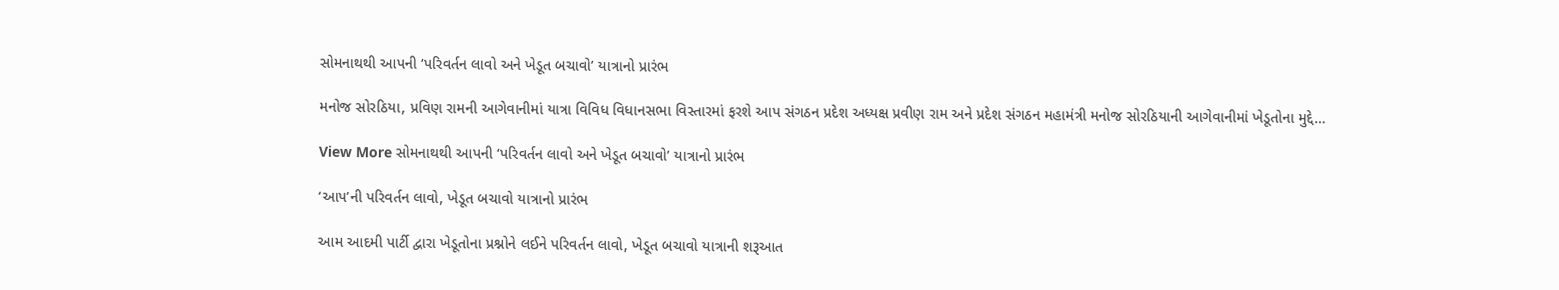સોમનાથથી આપની ‘પરિવર્તન લાવો અને ખેડૂત બચાવો’ યાત્રાનો પ્રારંભ

મનોજ સોરઠિયા, પ્રવિણ રામની આગેવાનીમાં યાત્રા વિવિધ વિધાનસભા વિસ્તારમાં ફરશે આપ સંગઠન પ્રદેશ અધ્યક્ષ પ્રવીણ રામ અને પ્રદેશ સંગઠન મહામંત્રી મનોજ સોરઠિયાની આગેવાનીમાં ખેડૂતોના મુદ્દે…

View More સોમનાથથી આપની ‘પરિવર્તન લાવો અને ખેડૂત બચાવો’ યાત્રાનો પ્રારંભ

‘આપ’ની પરિવર્તન લાવો, ખેડૂત બચાવો યાત્રાનો પ્રારંભ

આમ આદમી પાર્ટી દ્વારા ખેડૂતોના પ્રશ્નોને લઈને પરિવર્તન લાવો, ખેડૂત બચાવો યાત્રાની શરૂઆત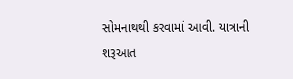સોમનાથથી કરવામાં આવી. યાત્રાની શરૂઆત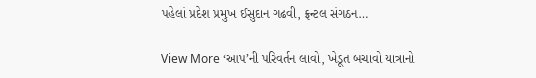પહેલાં પ્રદેશ પ્રમુખ ઈસુદાન ગઢવી, ફ્રન્ટલ સંગઠન…

View More ‘આપ’ની પરિવર્તન લાવો, ખેડૂત બચાવો યાત્રાનો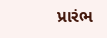પ્રારંભ